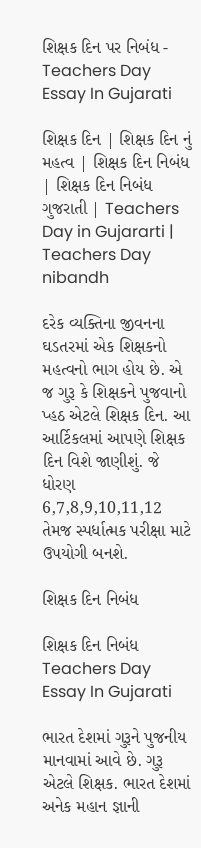શિક્ષક દિન પર નિબંધ - Teachers Day Essay In Gujarati

શિક્ષક દિન | શિક્ષક દિન નું મહત્વ | શિક્ષક દિન નિબંધ | શિક્ષક દિન નિબંધ ગુજરાતી | Teachers Day in Gujararti | Teachers Day nibandh

દરેક વ્યક્તિના જીવનના ઘડતરમાં એક શિક્ષકનો મહત્વનો ભાગ હોય છે. એ જ ગુરૂ કે શિક્ષકને પુજવાનો પ્હઠ એટલે શિક્ષક દિન. આ આર્ટિકલમાં આપણે શિક્ષક દિન વિશે જાણીશું. જે ધોરણ 6,7,8,9,10,11,12 તેમજ સ્પર્ધાત્મક પરીક્ષા માટે ઉપયોગી બનશે.

શિક્ષક દિન નિબંધ

શિક્ષક દિન નિબંધ Teachers Day Essay In Gujarati

ભારત દેશમાં ગુરૂને પુજનીય માનવામાં આવે છે. ગુરૂ એટલે શિક્ષક. ભારત દેશમાં અનેક મહાન જ્ઞાની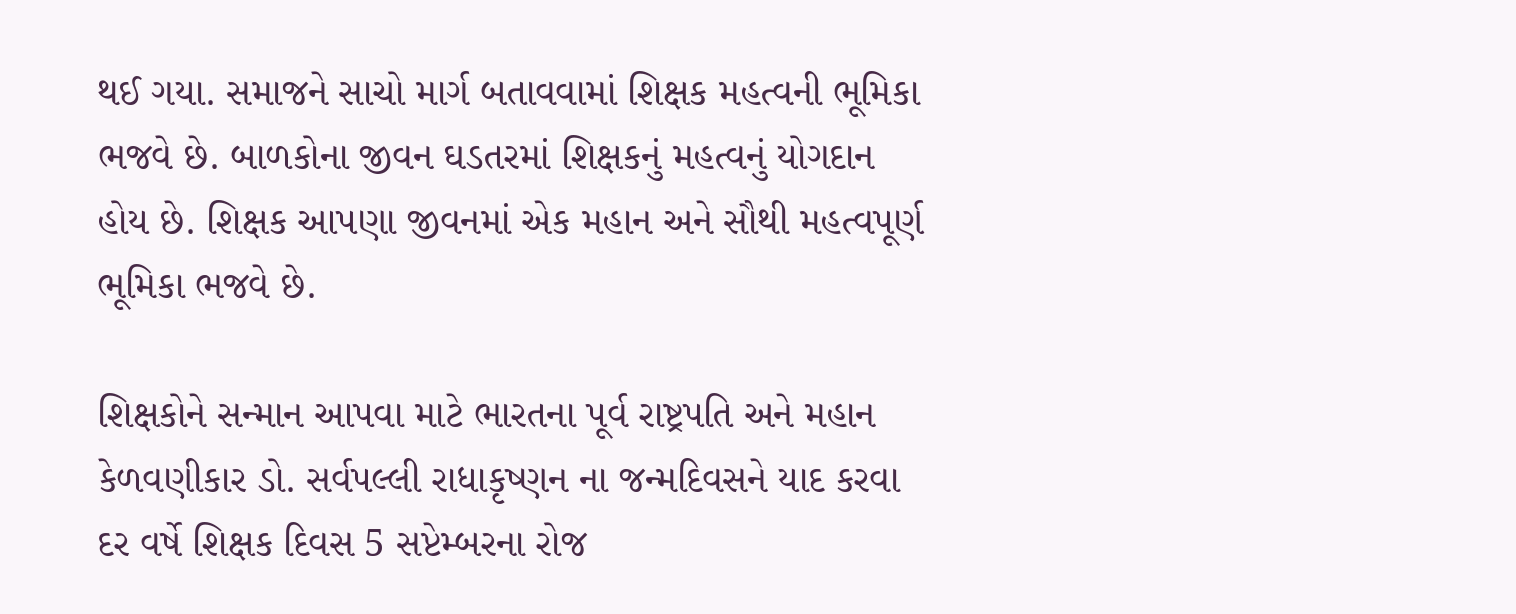થઈ ગયા. સમાજને સાચો માર્ગ બતાવવામાં શિક્ષક મહત્વની ભૂમિકા ભજવે છે. બાળકોના જીવન ઘડતરમાં શિક્ષકનું મહત્વનું યોગદાન હોય છે. શિક્ષક આપણા જીવનમાં એક મહાન અને સૌથી મહત્વપૂર્ણ ભૂમિકા ભજવે છે.

શિક્ષકોને સન્માન આપવા માટે ભારતના પૂર્વ રાષ્ટ્રપતિ અને મહાન કેળવણીકાર ડો. સર્વપલ્લી રાધાકૃષ્ણન ના જન્મદિવસને યાદ કરવા દર વર્ષે શિક્ષક દિવસ 5 સપ્ટેમ્બરના રોજ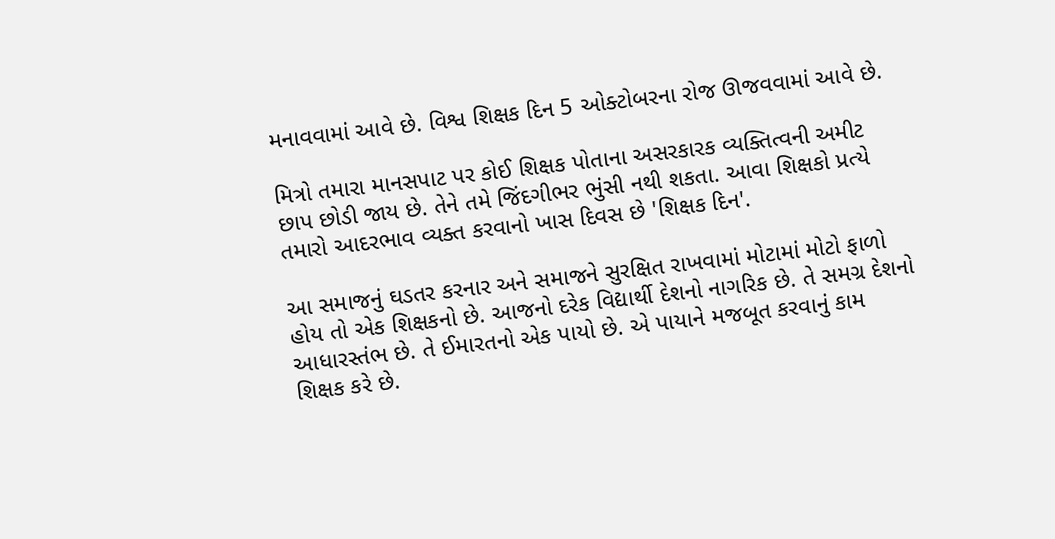મનાવવામાં આવે છે. વિશ્વ શિક્ષક દિન 5 ઓક્ટોબરના રોજ ઊજવવામાં આવે છે.

મિત્રો તમારા માનસપાટ પર કોઈ શિક્ષક પોતાના અસરકારક વ્યક્તિત્વની અમીટ છાપ છોડી જાય છે. તેને તમે જિંદગીભર ભુંસી નથી શકતા. આવા શિક્ષકો પ્રત્યે તમારો આદરભાવ વ્યક્ત કરવાનો ખાસ દિવસ છે 'શિક્ષક દિન'.

આ સમાજનું ઘડતર કરનાર અને સમાજને સુરક્ષિત રાખવામાં મોટામાં મોટો ફાળો હોય તો એક શિક્ષકનો છે. આજનો દરેક વિદ્યાર્થી દેશનો નાગરિક છે. તે સમગ્ર દેશનો આધારસ્તંભ છે. તે ઈમારતનો એક પાયો છે. એ પાયાને મજબૂત કરવાનું કામ શિક્ષક કરે છે.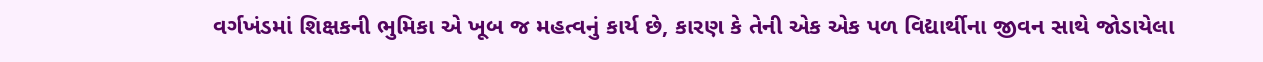વર્ગખંડમાં શિક્ષકની ભુમિકા એ ખૂબ જ મહત્વનું કાર્ય છે, કારણ કે તેની એક એક પળ વિદ્યાર્થીના જીવન સાથે જોડાયેલા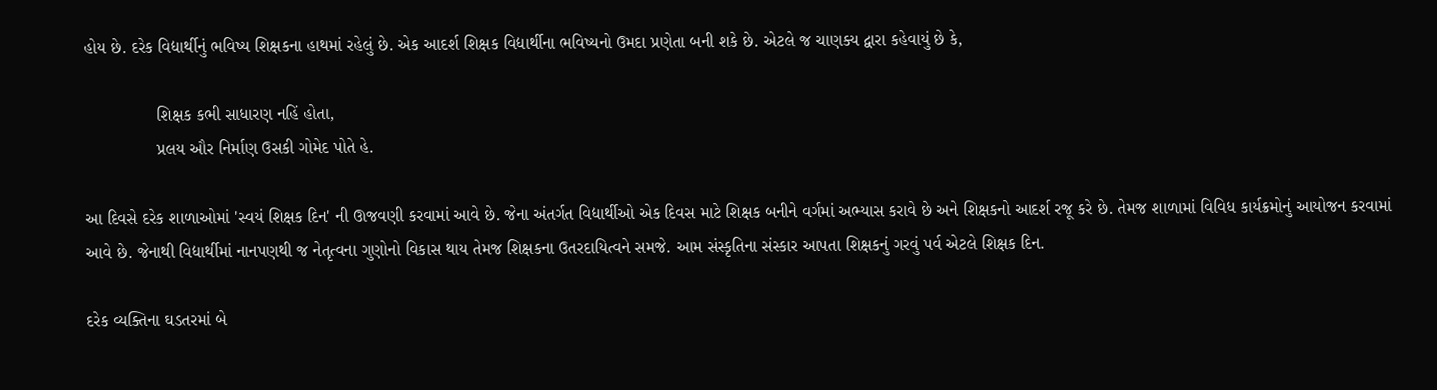હોય છે. દરેક વિદ્યાર્થીનું ભવિષ્ય શિક્ષકના હાથમાં રહેલું છે. એક આદર્શ શિક્ષક વિદ્યાર્થીના ભવિષ્યનો ઉમદા પ્રણેતા બની શકે છે. એટલે જ ચાણક્ય દ્વારા કહેવાયું છે કે,

               શિક્ષક કભી સાધારણ નહિં હોતા,
               પ્રલય ઔર નિર્માણ ઉસકી ગોમેદ પોતે હે.

આ દિવસે દરેક શાળાઓમાં 'સ્વયં શિક્ષક દિન' ની ઊજવણી કરવામાં આવે છે. જેના અંતર્ગત વિદ્યાર્થીઓ એક દિવસ માટે શિક્ષક બનીને વર્ગમાં અભ્યાસ કરાવે છે અને શિક્ષકનો આદર્શ રજૂ કરે છે. તેમજ શાળામાં વિવિધ કાર્યક્રમોનું આયોજન કરવામાં આવે છે. જેનાથી વિદ્યાર્થીમાં નાનપણથી જ નેતૃત્વના ગુણોનો વિકાસ થાય તેમજ શિક્ષકના ઉતરદાયિત્વને સમજે. આમ સંસ્કૃતિના સંસ્કાર આપતા શિક્ષકનું ગરવું પર્વ એટલે શિક્ષક દિન.

દરેક વ્યક્તિના ઘડતરમાં બે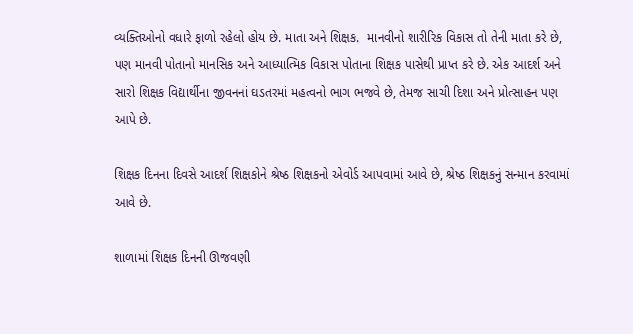વ્યક્તિઓનો વધારે ફાળો રહેલો હોય છે. માતા અને શિક્ષક.  માનવીનો શારીરિક વિકાસ તો તેની માતા કરે છે, પણ માનવી પોતાનો માનસિક અને આધ્યાત્મિક વિકાસ પોતાના શિક્ષક પાસેથી પ્રાપ્ત કરે છે. એક આદર્શ અને સારો શિક્ષક વિદ્યાર્થીના જીવનનાં ઘડતરમાં મહત્વનો ભાગ ભજવે છે, તેમજ સાચી દિશા અને પ્રોત્સાહન પણ આપે છે.

શિક્ષક દિનના દિવસે આદર્શ શિક્ષકોને શ્રેષ્ઠ શિક્ષકનો એવોર્ડ આપવામાં આવે છે, શ્રેષ્ઠ શિક્ષકનું સન્માન કરવામાં આવે છે.

શાળામાં શિક્ષક દિનની ઊજવણી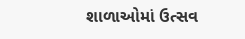શાળાઓમાં ઉત્સવ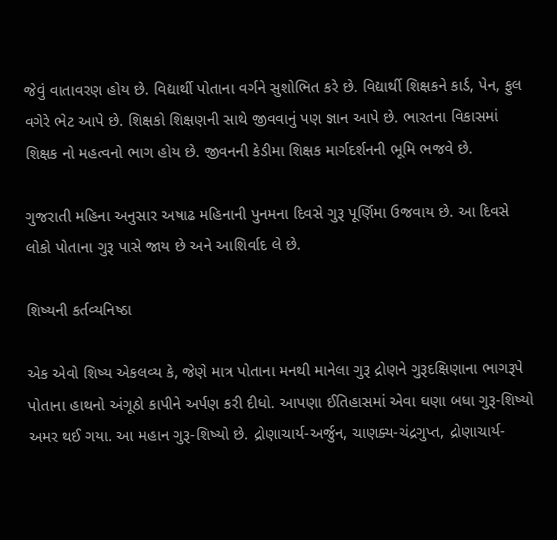જેવું વાતાવરણ હોય છે. વિદ્યાર્થી પોતાના વર્ગને સુશોભિત કરે છે. વિદ્યાર્થી શિક્ષકને કાર્ડ, પેન, ફુલ વગેરે ભેટ આપે છે. શિક્ષકો શિક્ષણની સાથે જીવવાનું પણ જ્ઞાન આપે છે. ભારતના વિકાસમાં શિક્ષક નો મહત્વનો ભાગ હોય છે. જીવનની કેડીમા શિક્ષક માર્ગદર્શનની ભૂમિ ભજવે છે.

ગુજરાતી મહિના અનુસાર અષાઢ મહિનાની પુનમના દિવસે ગુરૂ પૂર્ણિમા ઉજવાય છે. આ દિવસે લોકો પોતાના ગુરૂ પાસે જાય છે અને આશિર્વાદ લે છે.

શિષ્યની કર્તવ્યનિષ્ઠા

એક એવો શિષ્ય એકલવ્ય કે, જેણે માત્ર પોતાના મનથી માનેલા ગુરૂ દ્રોણને ગુરૂદક્ષિણાના ભાગરૂપે પોતાના હાથનો અંગૂઠો કાપીને અર્પણ કરી દીધો. આપણા ઈતિહાસમાં એવા ઘણા બધા ગુરૂ-શિષ્યો અમર થઈ ગયા. આ મહાન ગુરૂ-શિષ્યો છે. દ્રોણાચાર્ય-અર્જુન, ચાણક્ય-ચંદ્રગુપ્ત, દ્રોણાચાર્ય-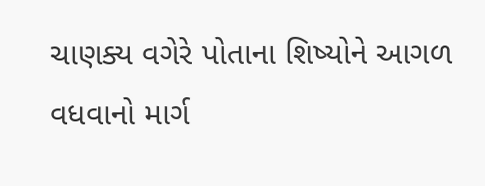ચાણક્ય વગેરે પોતાના શિષ્યોને આગળ વધવાનો માર્ગ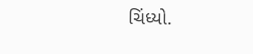ચિંધ્યો.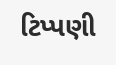ટિપ્પણી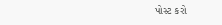પોસ્ટ કરો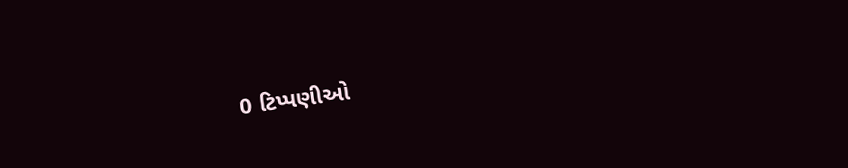0 ટિપ્પણીઓ